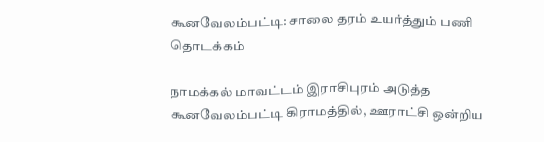கூனவேலம்பட்டி: சாலை தரம் உயர்த்தும் பணி தொடக்கம்

நாமக்கல் மாவட்டம் இராசிபுரம் அடுத்த கூனவேலம்பட்டி கிராமத்தில், ஊராட்சி ஒன்றிய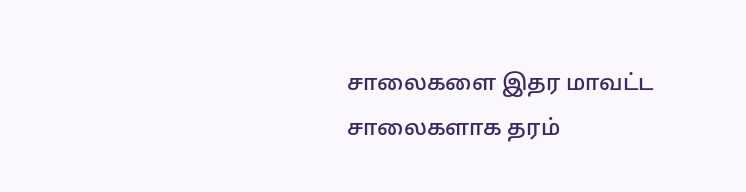சாலைகளை இதர மாவட்ட சாலைகளாக தரம்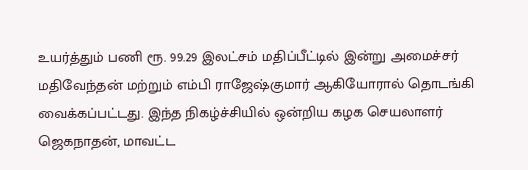உயர்த்தும் பணி ரூ. 99.29 இலட்சம் மதிப்பீட்டில் இன்று அமைச்சர் மதிவேந்தன் மற்றும் எம்பி ராஜேஷ்குமார் ஆகியோரால் தொடங்கி வைக்கப்பட்டது. இந்த நிகழ்ச்சியில் ஒன்றிய கழக செயலாளர் ஜெகநாதன், மாவட்ட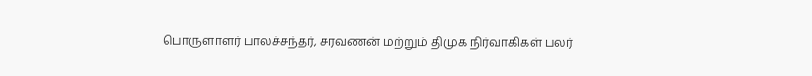பொருளாளர் பாலச்சந்தர், சரவணன் மற்றும் திமுக நிர்வாகிகள் பலர்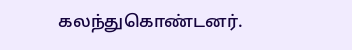கலந்துகொண்டனர்.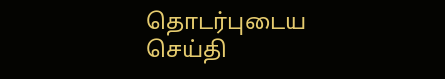தொடர்புடைய செய்தி